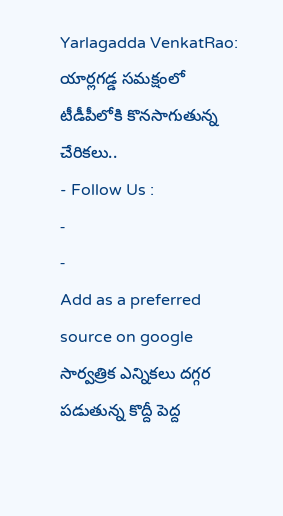Yarlagadda VenkatRao: యార్లగడ్డ సమక్షంలో టీడీపీలోకి కొనసాగుతున్న చేరికలు..
- Follow Us :
-
-
Add as a preferred
source on google
సార్వత్రిక ఎన్నికలు దగ్గర పడుతున్న కొద్దీ పెద్ద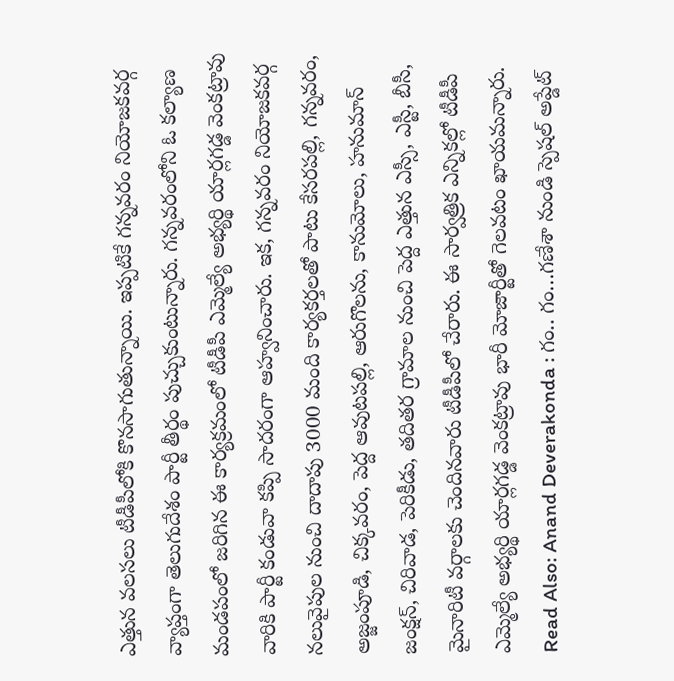ఎత్తున వలసలు టీడీపీలోకి కొనసాగుతున్నాయి. ఇప్పటికే గన్నవరం నియోజకవర్గ వ్యాప్తంగా తెలుగుదేశం పార్టీ తీర్థం పుచ్చుకుంటున్నారు. గన్నవరంలోని ఓ కల్యాణ మండపంలో జరిగిన ఈ కార్యక్రమంలో టీడీపీ ఎమ్మెల్యే అభ్యర్థి యార్లగడ్డ వెంకట్రావు వారికి పార్టీ కండువా కప్పి సాదరంగా ఆహ్వనించారు. ఇక, గన్నవరం నియోజకవర్గ నలువైపుల నుంచి దాదాపు 3000 మంది కార్యకర్తలతో పాటు కేసరపల్లి, గన్నవరం, అజ్జంపూడి, చిక్కవరం, పెద్ద ఆవుటపల్లి, ఆరుగొలను, కానుమోలు, హనుమాన్ జంక్షన్, చిరివాడ, పెరికీడు, తదితర గ్రామాల నుంచి పెద్ద ఎత్తున ఎస్సీ, ఎస్టీ, బీసీ, మైనారిటీ వర్గాలకు చెందినవారు టీడీపీలో చేరారు. ఈ సార్వత్రిక ఎన్నికల్లో టీడీపీ ఎమ్మెల్యే అభ్యర్థి యార్లగడ్డ వెంకట్రావు భారీ మోజార్టీతో గెలవటం ఖాయమన్నారు.
Read Also: Anand Deverakonda : గం.. గం…గణేశా నుండి స్పెషల్ అప్డేట్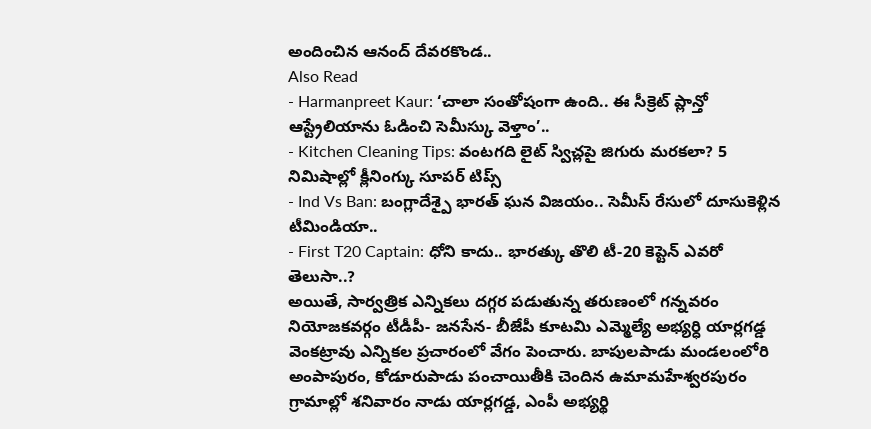అందించిన ఆనంద్ దేవరకొండ..
Also Read
- Harmanpreet Kaur: ‘చాలా సంతోషంగా ఉంది.. ఈ సీక్రెట్ ప్లాన్తో ఆస్ట్రేలియాను ఓడించి సెమీస్కు వెళ్తాం’..
- Kitchen Cleaning Tips: వంటగది లైట్ స్విచ్లపై జిగురు మరకలా? 5 నిమిషాల్లో క్లీనింగ్కు సూపర్ టిప్స్
- Ind Vs Ban: బంగ్లాదేశ్పై భారత్ ఘన విజయం.. సెమీస్ రేసులో దూసుకెళ్లిన టీమిండియా..
- First T20 Captain: ధోని కాదు.. భారత్కు తొలి టీ-20 కెప్టెన్ ఎవరో తెలుసా..?
అయితే, సార్వత్రిక ఎన్నికలు దగ్గర పడుతున్న తరుణంలో గన్నవరం నియోజకవర్గం టీడీపీ- జనసేన- బీజేపీ కూటమి ఎమ్మెల్యే అభ్యర్ధి యార్లగడ్డ వెంకట్రావు ఎన్నికల ప్రచారంలో వేగం పెంచారు. బాపులపాడు మండలంలోరి అంపాపురం, కోడూరుపాడు పంచాయితీకి చెందిన ఉమామహేశ్వరపురం గ్రామాల్లో శనివారం నాడు యార్లగడ్డ, ఎంపీ అభ్యర్థి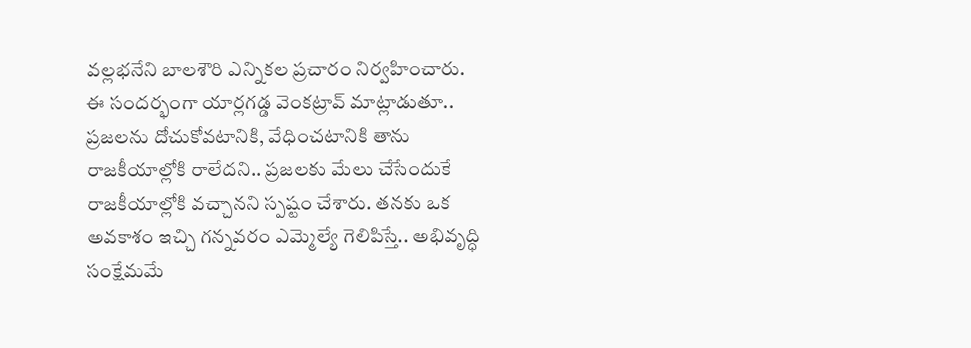వల్లభనేని బాలశౌరి ఎన్నికల ప్రచారం నిర్వహించారు. ఈ సందర్భంగా యార్లగడ్డ వెంకట్రావ్ మాట్లాడుతూ.. ప్రజలను దోచుకోవటానికి, వేధించటానికి తాను రాజకీయాల్లోకి రాలేదని.. ప్రజలకు మేలు చేసేందుకే రాజకీయాల్లోకి వచ్చానని స్పష్టం చేశారు. తనకు ఒక అవకాశం ఇచ్చి గన్నవరం ఎమ్మెల్యే గెలిపిస్తే.. అభివృద్ధి సంక్షేమమే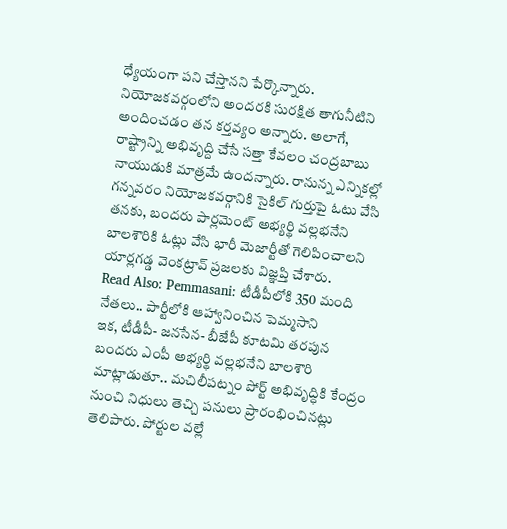ధ్యేయంగా పని చేస్తానని పేర్కొన్నారు. నియోజకవర్గంలోని అందరకి సురక్షిత తాగునీటిని అందించడం తన కర్తవ్యం అన్నారు. అలాగే, రాష్ట్రాన్ని అభివృద్ది చేసే సత్తా కేవలం చంద్రబాబు నాయుడుకి మాత్రమే ఉందన్నారు. రానున్న ఎన్నికల్లో గన్నవరం నియోజకవర్గానికి సైకిల్ గుర్తుపై ఓటు వేసి తనకు, బందరు పార్లమెంట్ అభ్యర్థి వల్లభనేని బాలశౌరికి ఓట్లు వేసి భారీ మెజార్టీతో గెలిపించాలని యార్లగడ్డ వెంకట్రావ్ ప్రజలకు విజ్ఞప్తి చేశారు.
Read Also: Pemmasani: టీడీపీలోకి 350 మంది నేతలు.. పార్టీలోకి ఆహ్వానించిన పెమ్మసాని
ఇక, టీడీపీ- జనసేన- బీజేపీ కూటమి తరపున బందరు ఎంపీ అభ్యర్థి వల్లభనేని బాలశౌరి మాట్లాడుతూ.. మచిలీపట్నం పోర్ట్ అభివృద్ధికి కేంద్రం నుంచి నిధులు తెచ్చి పనులు ప్రారంభించినట్లు తెలిపారు. పోర్టుల వల్లే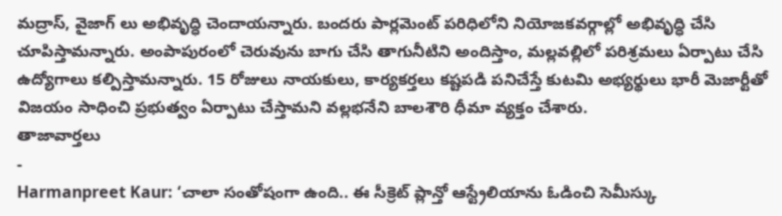మద్రాస్, వైజాగ్ లు అభివృద్ధి చెందాయన్నారు. బందరు పార్లమెంట్ పరిధిలోని నియోజకవర్గాల్లో అభివృద్ధి చేసి చూపిస్తామన్నారు. అంపాపురంలో చెరువును బాగు చేసి తాగునీటిని అందిస్తాం, మల్లవల్లిలో పరిశ్రమలు ఏర్పాటు చేసి ఉద్యోగాలు కల్పిస్తామన్నారు. 15 రోజులు నాయకులు, కార్యకర్తలు కష్టపడి పనిచేస్తే కుటమి అభ్యర్థులు భారీ మెజార్టీతో విజయం సాధించి ప్రభుత్వం ఏర్పాటు చేస్తామని వల్లభనేని బాలశౌరి ధీమా వ్యక్తం చేశారు.
తాజావార్తలు
-
Harmanpreet Kaur: ‘చాలా సంతోషంగా ఉంది.. ఈ సీక్రెట్ ప్లాన్తో ఆస్ట్రేలియాను ఓడించి సెమీస్కు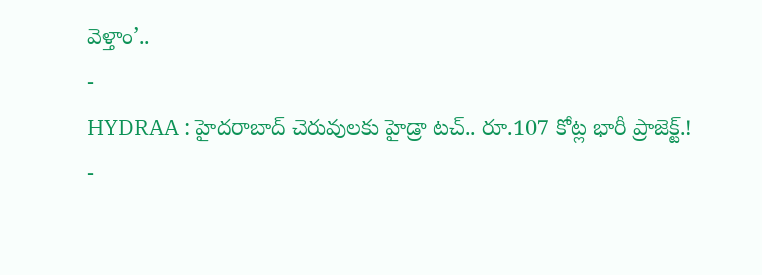వెళ్తాం’..
-
HYDRAA : హైదరాబాద్ చెరువులకు హైడ్రా టచ్.. రూ.107 కోట్ల భారీ ప్రాజెక్ట్.!
-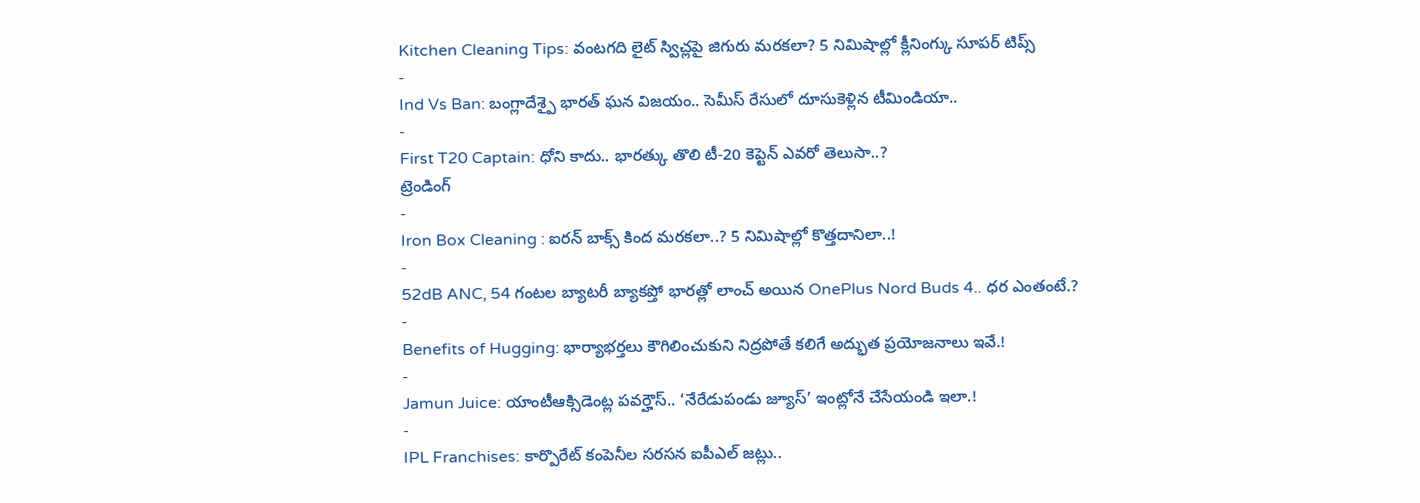Kitchen Cleaning Tips: వంటగది లైట్ స్విచ్లపై జిగురు మరకలా? 5 నిమిషాల్లో క్లీనింగ్కు సూపర్ టిప్స్
-
Ind Vs Ban: బంగ్లాదేశ్పై భారత్ ఘన విజయం.. సెమీస్ రేసులో దూసుకెళ్లిన టీమిండియా..
-
First T20 Captain: ధోని కాదు.. భారత్కు తొలి టీ-20 కెప్టెన్ ఎవరో తెలుసా..?
ట్రెండింగ్
-
Iron Box Cleaning : ఐరన్ బాక్స్ కింద మరకలా..? 5 నిమిషాల్లో కొత్తదానిలా..!
-
52dB ANC, 54 గంటల బ్యాటరీ బ్యాకప్తో భారత్లో లాంచ్ అయిన OnePlus Nord Buds 4.. ధర ఎంతంటే.?
-
Benefits of Hugging: భార్యాభర్తలు కౌగిలించుకుని నిద్రపోతే కలిగే అద్భుత ప్రయోజనాలు ఇవే.!
-
Jamun Juice: యాంటీఆక్సిడెంట్ల పవర్హౌస్.. ‘నేరేడుపండు జ్యూస్’ ఇంట్లోనే చేసేయండి ఇలా.!
-
IPL Franchises: కార్పొరేట్ కంపెనీల సరసన ఐపీఎల్ జట్లు..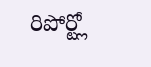రిపోర్ట్లో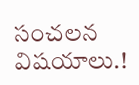సంచలన విషయాలు.!